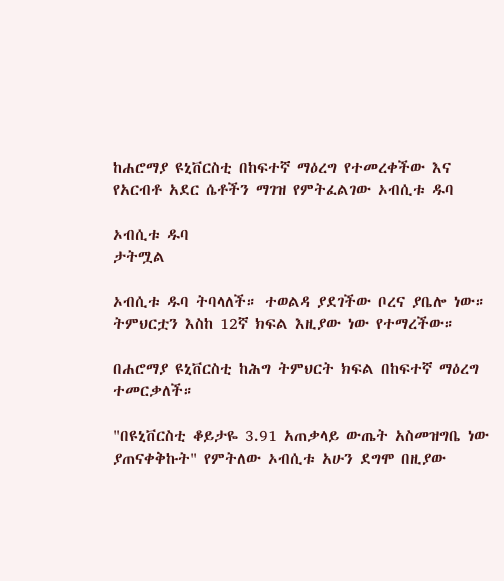ከሐሮማያ ዩኒቨርስቲ በከፍተኛ ማዕረግ የተመረቀችው እና የአርብቶ አደር ሴቶችን ማገዝ የምትፈልገው ኦብሲቱ ዱባ

ኦብሲቱ ዱባ
ታትሟል

ኦብሲቱ ዱባ ትባላለች። ተወልዳ ያደገችው ቦረና ያቤሎ ነው። ትምህርቷን እስከ 12ኛ ክፍል እዚያው ነው የተማረችው።

በሐሮማያ ዩኒቨርስቲ ከሕግ ትምህርት ክፍል በከፍተኛ ማዕረግ ተመርቃለች።

"በዩኒቨርስቲ ቆይታዬ 3.91 አጠቃላይ ውጤት አስመዝግቤ ነው ያጠናቀቅኩት" የምትለው ኦብሲቱ አሁን ደግሞ በዚያው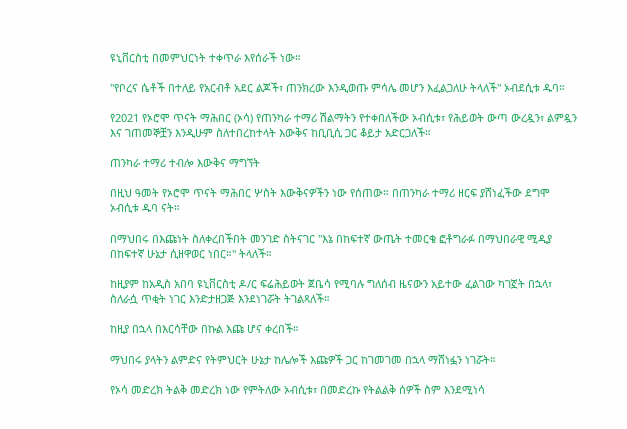ዩኒቨርስቲ በመምህርነት ተቀጥራ እየሰራች ነው።

"የቦረና ሴቶች በተለይ የአርብቶ አደር ልጆች፣ ጠንክረው እንዲወጡ ምሳሌ መሆን እፈልጋለሁ ትላለች" ኦብደሲቱ ዱባ።

የ2021 የኦሮሞ ጥናት ማሕበር (ኦሳ) የጠንካራ ተማሪ ሽልማትን የተቀበለችው ኦብሲቱ፣ የሕይወት ውጣ ውረዷን፣ ልምዷን እና ገጠመኞቿን እንዲሁም ስለተበረከተላት እውቅና ከቢቢሲ ጋር ቆይታ አድርጋለች።

ጠንካራ ተማሪ ተብሎ እውቅና ማግኘት

በዚህ ዓመት የኦሮሞ ጥናት ማሕበር ሦስት እውቅናዎችን ነው የሰጠው። በጠንካራ ተማሪ ዘርፍ ያሸነፈችው ደግሞ ኦብሲቱ ዱባ ናት።

በማህበሩ በእጩነት ስለቀረበችበት መንገድ ስትናገር "እኔ በከፍተኛ ውጤት ተመርቄ ፎቶግራፉ በማህበራዊ ሚዲያ በከፍተኛ ሁኔታ ሲዘዋወር ነበር።" ትላለች።

ከዚያም ከአዲስ አበባ ዩኒቨርስቲ ዶ/ር ፍሬሕይወት ጀቤሳ የሚባሉ ግለሰብ ዜናውን አይተው ፈልገው ካገኟት በኋላ፣ ስለራሷ ጥቂት ነገር እንድታዘጋጅ እንደነገሯት ትገልጻለች።

ከዚያ በኋላ በእርሳቸው በኩል እጩ ሆና ቀረበች።

ማህበሩ ያላትን ልምድና የትምህርት ሁኔታ ከሌሎች እጩዎች ጋር ከገመገመ በኋላ ማሸነፏን ነገሯት።

የኦሳ መድረክ ትልቅ መድረክ ነው የምትለው ኦብሲቱ፣ በመድረኩ የትልልቅ ሰዎች ስም እንደሚነሳ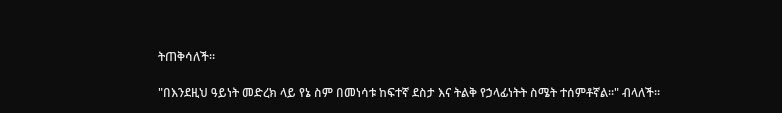ትጠቅሳለች።

"በእንደዚህ ዓይነት መድረክ ላይ የኔ ስም በመነሳቱ ከፍተኛ ደስታ እና ትልቅ የኃላፊነትት ስሜት ተሰምቶኛል።" ብላለች።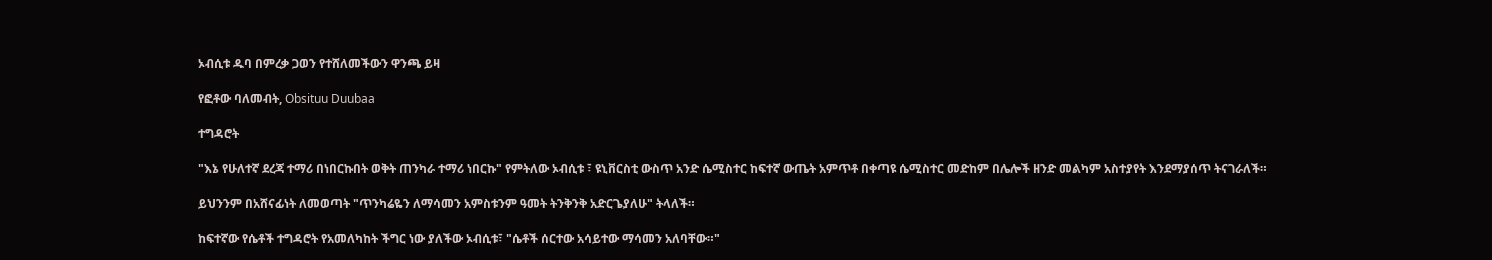ኦብሲቱ ዱባ በምረቃ ጋወን የተሸለመችውን ዋንጫ ይዛ

የፎቶው ባለመብት, Obsituu Duubaa

ተግዳሮት

"እኔ የሁለተኛ ደረጃ ተማሪ በነበርኩበት ወቅት ጠንካራ ተማሪ ነበርኩ" የምትለው ኦብሲቱ ፣ ዩኒቨርስቲ ውስጥ አንድ ሴሚስተር ከፍተኛ ውጤት አምጥቶ በቀጣዩ ሴሚስተር መድከም በሌሎች ዘንድ መልካም አስተያየት እንደማያሰጥ ትናገራለች።

ይህንንም በአሸናፊነት ለመወጣት "ጥንካሬዬን ለማሳመን አምስቱንም ዓመት ትንቅንቅ አድርጌያለሁ" ትላለች።

ከፍተኛው የሴቶች ተግዳሮት የአመለካከት ችግር ነው ያለችው ኦብሲቱ፣ "ሴቶች ሰርተው አሳይተው ማሳመን አለባቸው።"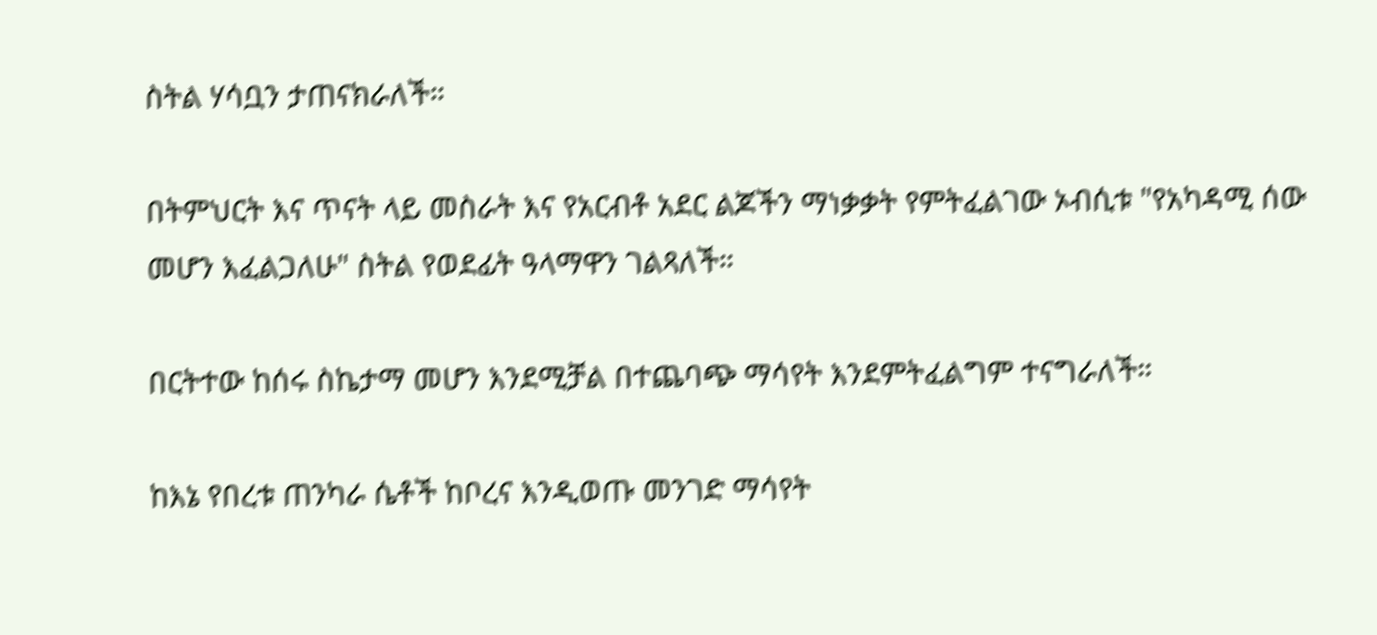ስትል ሃሳቧን ታጠናክራለች።

በትምህርት እና ጥናት ላይ መስራት እና የአርብቶ አደር ልጆችን ማነቃቃት የምትፈልገው ኦብሲቱ "የአካዳሚ ሰው መሆን እፈልጋለሁ" ስትል የወደፊት ዓላማዋን ገልጻለች።

በርትተው ከሰሩ ስኬታማ መሆን እንደሚቻል በተጨባጭ ማሳየት እንደምትፈልግም ተናግራለች።

ከእኔ የበረቱ ጠንካራ ሴቶች ከቦረና እንዲወጡ መንገድ ማሳየት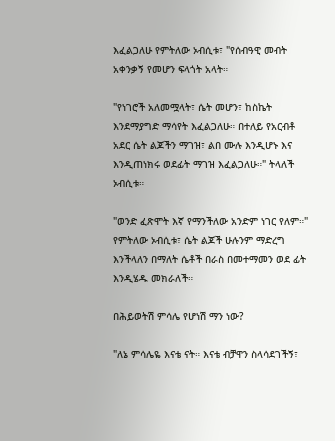እፈልጋለሁ የምትለው ኦብሲቱ፣ "የሰብዓዊ መብት አቀንቃኝ የመሆን ፍላጎት አላት።

"የነገሮች አለመሟላት፣ ሴት መሆን፣ ከስኬት እንደማያግድ ማሳየት እፈልጋለሁ። በተለይ የአርብቶ አደር ሴት ልጆችን ማገዝ፣ ልበ ሙሉ እንዲሆኑ እና እንዲጠነክሩ ወደፊት ማገዝ እፈልጋለሁ።" ትላለች ኦብሲቱ።

"ወንድ ፈጽሞት እኛ የማንችለው አንድም ነገር የለም።" የምትለው ኦብሲቱ፣ ሴት ልጆች ሁሉንም ማድረግ እንችላለን በማለት ሴቶች በራስ በመተማመን ወደ ፊት እንዲሄዱ መክራለች።

በሕይወትሽ ምሳሌ የሆነሽ ማን ነው?

"ለኔ ምሳሌዬ እናቴ ናት። እናቴ ብቻዋን ስላሳደገችኝ፣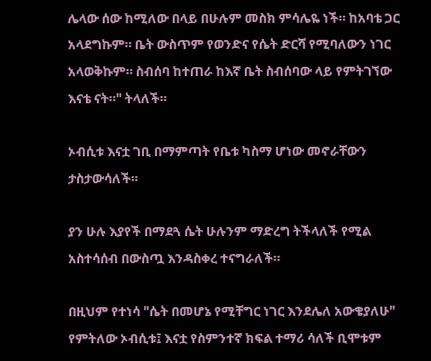ሌላው ሰው ከሚለው በላይ በሁሉም መስክ ምሳሌዬ ነች። ከአባቴ ጋር አላደግኩም። ቤት ውስጥም የወንድና የሴት ድርሻ የሚባለውን ነገር አላወቅኩም። ስብሰባ ከተጠራ ከእኛ ቤት ስብሰባው ላይ የምትገኘው እናቴ ናት።" ትላለች።

ኦብሲቱ እናቷ ገቢ በማምጣት የቤቱ ካስማ ሆነው መኖራቸውን ታስታውሳለች።

ያን ሁሉ እያየች በማደጓ ሴት ሁሉንም ማድረግ ትችላለች የሚል አስተሳሰብ በውስጧ እንዳስቀረ ተናግራለች።

በዚህም የተነሳ "ሴት በመሆኔ የሚቸግር ነገር እንደሌለ አውቄያለሁ" የምትለው ኦብሲቱ፤ እናቷ የስምንተኛ ክፍል ተማሪ ሳለች ቢሞቱም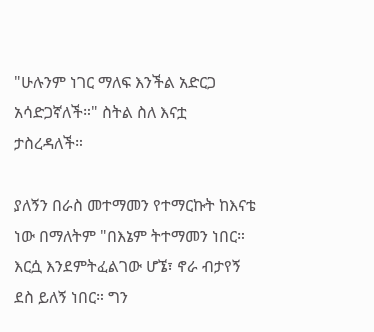"ሁሉንም ነገር ማለፍ እንችል አድርጋ አሳድጋኛለች።" ስትል ስለ እናቷ ታስረዳለች።

ያለኝን በራስ መተማመን የተማርኩት ከእናቴ ነው በማለትም "በእኔም ትተማመን ነበር። እርሷ እንደምትፈልገው ሆኜ፣ ኖራ ብታየኝ ደስ ይለኝ ነበር። ግን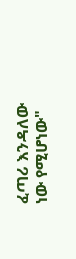ፈጣሪ እንዳለው ነው የሚሆነው"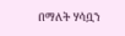በማለት ሃሳቧን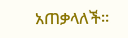አጠቃላለች።